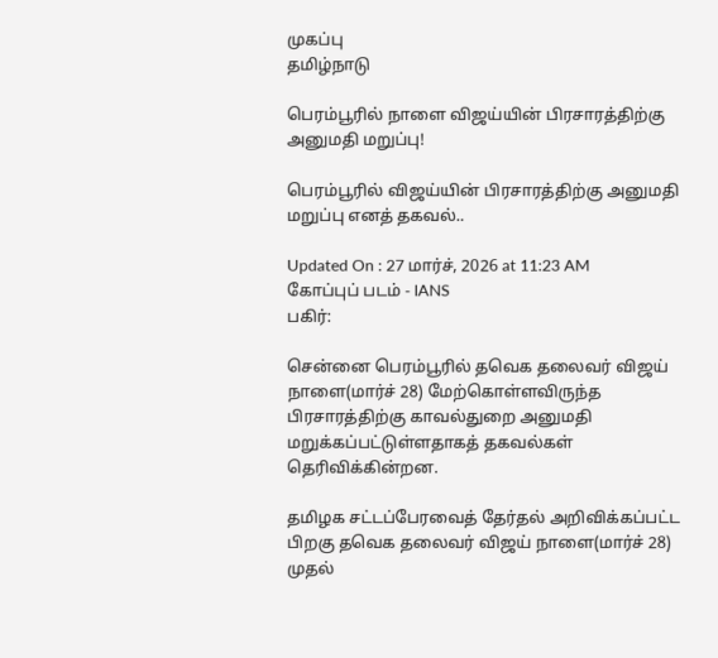முகப்பு
தமிழ்நாடு

பெரம்பூரில் நாளை விஜய்யின் பிரசாரத்திற்கு அனுமதி மறுப்பு!

பெரம்பூரில் விஜய்யின் பிரசாரத்திற்கு அனுமதி மறுப்பு எனத் தகவல்..

Updated On : 27 மார்ச், 2026 at 11:23 AM
கோப்புப் படம் - IANS
பகிர்:

சென்னை பெரம்பூரில் தவெக தலைவர் விஜய் நாளை(மார்ச் 28) மேற்கொள்ளவிருந்த பிரசாரத்திற்கு காவல்துறை அனுமதி மறுக்கப்பட்டுள்ளதாகத் தகவல்கள் தெரிவிக்கின்றன.

தமிழக சட்டப்பேரவைத் தேர்தல் அறிவிக்கப்பட்ட பிறகு தவெக தலைவர் விஜய் நாளை(மார்ச் 28) முதல்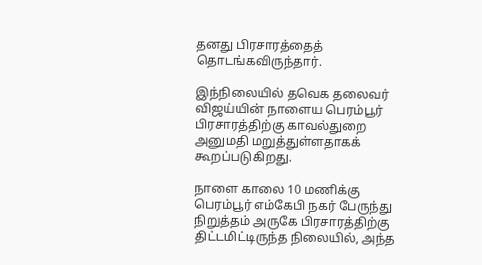தனது பிரசாரத்தைத் தொடங்கவிருந்தார்.

இந்நிலையில் தவெக தலைவர் விஜய்யின் நாளைய பெரம்பூர் பிரசாரத்திற்கு காவல்துறை அனுமதி மறுத்துள்ளதாகக் கூறப்படுகிறது.

நாளை காலை 10 மணிக்கு பெரம்பூர் எம்கேபி நகர் பேருந்து நிறுத்தம் அருகே பிரசாரத்திற்கு திட்டமிட்டிருந்த நிலையில், அந்த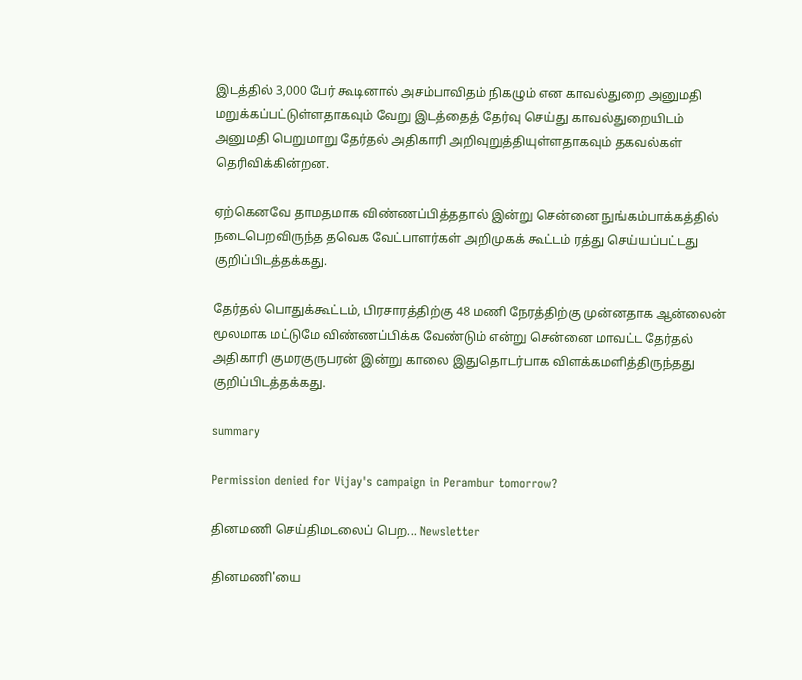இடத்தில் 3,000 பேர் கூடினால் அசம்பாவிதம் நிகழும் என காவல்துறை அனுமதி மறுக்கப்பட்டுள்ளதாகவும் வேறு இடத்தைத் தேர்வு செய்து காவல்துறையிடம் அனுமதி பெறுமாறு தேர்தல் அதிகாரி அறிவுறுத்தியுள்ளதாகவும் தகவல்கள் தெரிவிக்கின்றன.

ஏற்கெனவே தாமதமாக விண்ணப்பித்ததால் இன்று சென்னை நுங்கம்பாக்கத்தில் நடைபெறவிருந்த தவெக வேட்பாளர்கள் அறிமுகக் கூட்டம் ரத்து செய்யப்பட்டது குறிப்பிடத்தக்கது.

தேர்தல் பொதுக்கூட்டம், பிரசாரத்திற்கு 48 மணி நேரத்திற்கு முன்னதாக ஆன்லைன் மூலமாக மட்டுமே விண்ணப்பிக்க வேண்டும் என்று சென்னை மாவட்ட தேர்தல் அதிகாரி குமரகுருபரன் இன்று காலை இதுதொடர்பாக விளக்கமளித்திருந்தது குறிப்பிடத்தக்கது.

summary

Permission denied for Vijay's campaign in Perambur tomorrow?

தினமணி செய்திமடலைப் பெற... Newsletter

தினமணி'யை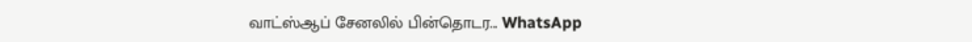வாட்ஸ்ஆப் சேனலில் பின்தொடர... WhatsApp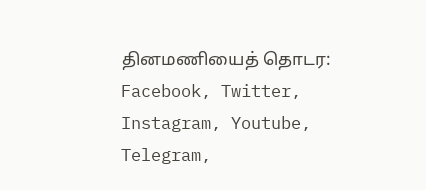தினமணியைத் தொடர: Facebook, Twitter, Instagram, Youtube, Telegram,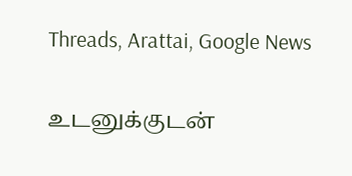Threads, Arattai, Google News

உடனுக்குடன்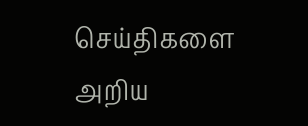செய்திகளை அறிய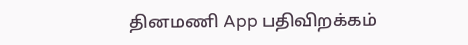தினமணி App பதிவிறக்கம்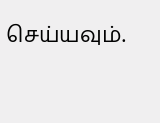செய்யவும்.